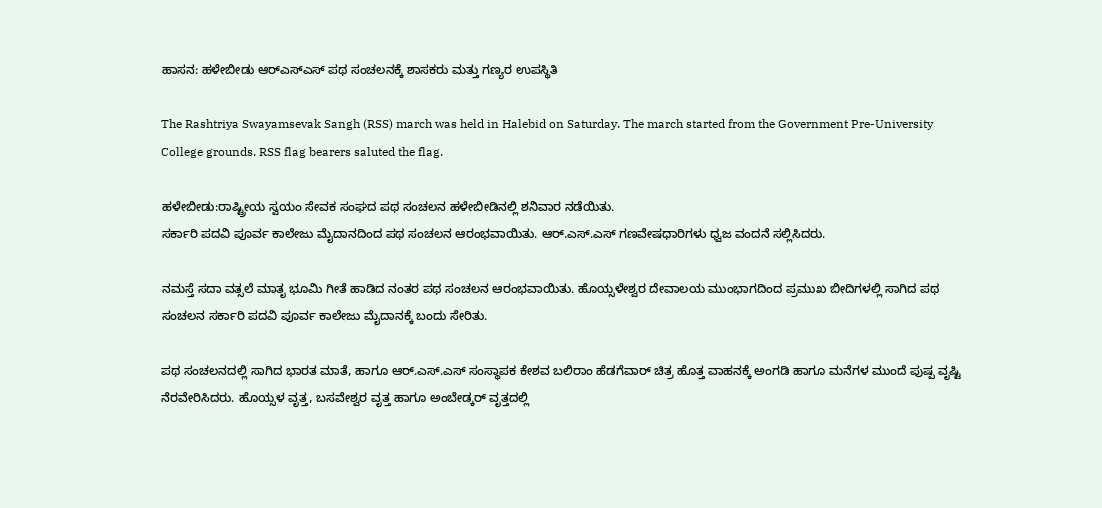ಹಾಸನ: ಹಳೇಬೀಡು ಆರ್‌ಎಸ್‌ಎಸ್ ಪಥ ಸಂಚಲನಕ್ಕೆ ಶಾಸಕರು ಮತ್ತು ಗಣ್ಯರ ಉಪಸ್ಥಿತಿ

The Rashtriya Swayamsevak Sangh (RSS) march was held in Halebid on Saturday. The march started from the Government Pre-University College grounds. RSS flag bearers saluted the flag.

ಹಳೇಬೀಡು:ರಾಷ್ಟ್ರೀಯ ಸ್ವಯಂ ಸೇವಕ ಸಂಘದ ಪಥ ಸಂಚಲನ ಹಳೇಬೀಡಿನಲ್ಲಿ ಶನಿವಾರ ನಡೆಯಿತು.
ಸರ್ಕಾರಿ ಪದವಿ ಪೂರ್ವ ಕಾಲೇಜು ಮೈದಾನದಿಂದ ಪಥ ಸಂಚಲನ ಆರಂಭವಾಯಿತು. ಆರ್.ಎಸ್.ಎಸ್ ಗಣವೇಷಧಾರಿಗಳು ಧ್ವಜ ವಂದನೆ ಸಲ್ಲಿಸಿದರು.

ನಮಸ್ತೆ ಸದಾ ವತ್ಸಲೆ ಮಾತೃ ಭೂಮಿ ಗೀತೆ ಹಾಡಿದ ನಂತರ ಪಥ ಸಂಚಲನ ಆರಂಭವಾಯಿತು. ಹೊಯ್ಸಳೇಶ್ವರ ದೇವಾಲಯ ಮುಂಭಾಗದಿಂದ ಪ್ರಮುಖ ಬೀದಿಗಳಲ್ಲಿ ಸಾಗಿದ ಪಥ ಸಂಚಲನ ಸರ್ಕಾರಿ ಪದವಿ ಪೂರ್ವ ಕಾಲೇಜು ಮೈದಾನಕ್ಕೆ ಬಂದು ಸೇರಿತು.

ಪಥ ಸಂಚಲನದಲ್ಲಿ ಸಾಗಿದ ಭಾರತ ಮಾತೆ, ಹಾಗೂ ಆರ್.ಎಸ್.ಎಸ್ ಸಂಸ್ಥಾಪಕ ಕೇಶವ ಬಲಿರಾಂ ಹೆಡಗೆವಾರ್ ಚಿತ್ರ ಹೊತ್ತ ವಾಹನಕ್ಕೆ ಅಂಗಡಿ ಹಾಗೂ ಮನೆಗಳ‌ ಮುಂದೆ ಪುಷ್ಪ ವೃಷ್ಟಿ ನೆರವೇರಿಸಿದರು. ಹೊಯ್ಸಳ ವೃತ್ತ, ಬಸವೇಶ್ವರ ವೃತ್ತ ಹಾಗೂ ಅಂಬೇಡ್ಕರ್ ವೃತ್ತದಲ್ಲಿ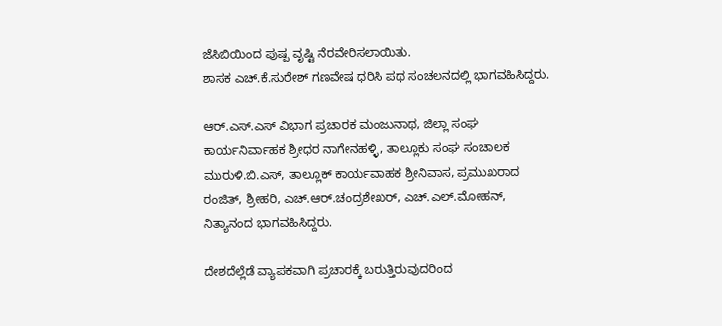ಜೆಸಿಬಿಯಿಂದ ಪುಷ್ಪ ವೃಷ್ಟಿ ನೆರವೇರಿಸಲಾಯಿತು.
ಶಾಸಕ ಎಚ್.ಕೆ.ಸುರೇಶ್ ಗಣವೇಷ ಧರಿಸಿ ಪಥ ಸಂಚಲನದಲ್ಲಿ ಭಾಗವಹಿಸಿದ್ದರು.

ಆರ್.ಎಸ್.ಎಸ್ ವಿಭಾಗ ಪ್ರಚಾರಕ ಮಂಜುನಾಥ, ಜಿಲ್ಲಾ ಸಂಘ ಕಾರ್ಯನಿರ್ವಾಹಕ ಶ್ರೀಧರ ನಾಗೇನಹಳ್ಳಿ, ತಾಲ್ಲೂಕು ಸಂಘ ಸಂಚಾಲಕ ಮುರುಳಿ.ಬಿ.ಎಸ್, ತಾಲ್ಲೂಕ್ ಕಾರ್ಯವಾಹಕ ಶ್ರೀನಿವಾಸ, ಪ್ರಮುಖರಾದ ರಂಜಿತ್, ಶ್ರೀಹರಿ, ಎಚ್.ಆರ್.ಚಂದ್ರಶೇಖರ್, ಎಚ್.ಎಲ್.ಮೋಹನ್, ನಿತ್ಯಾನಂದ ಭಾಗವಹಿಸಿದ್ದರು.

ದೇಶದೆಲ್ಲೆಡೆ ವ್ಯಾಪಕವಾಗಿ ಪ್ರಚಾರಕ್ಕೆ ಬರುತ್ತಿರುವುದರಿಂದ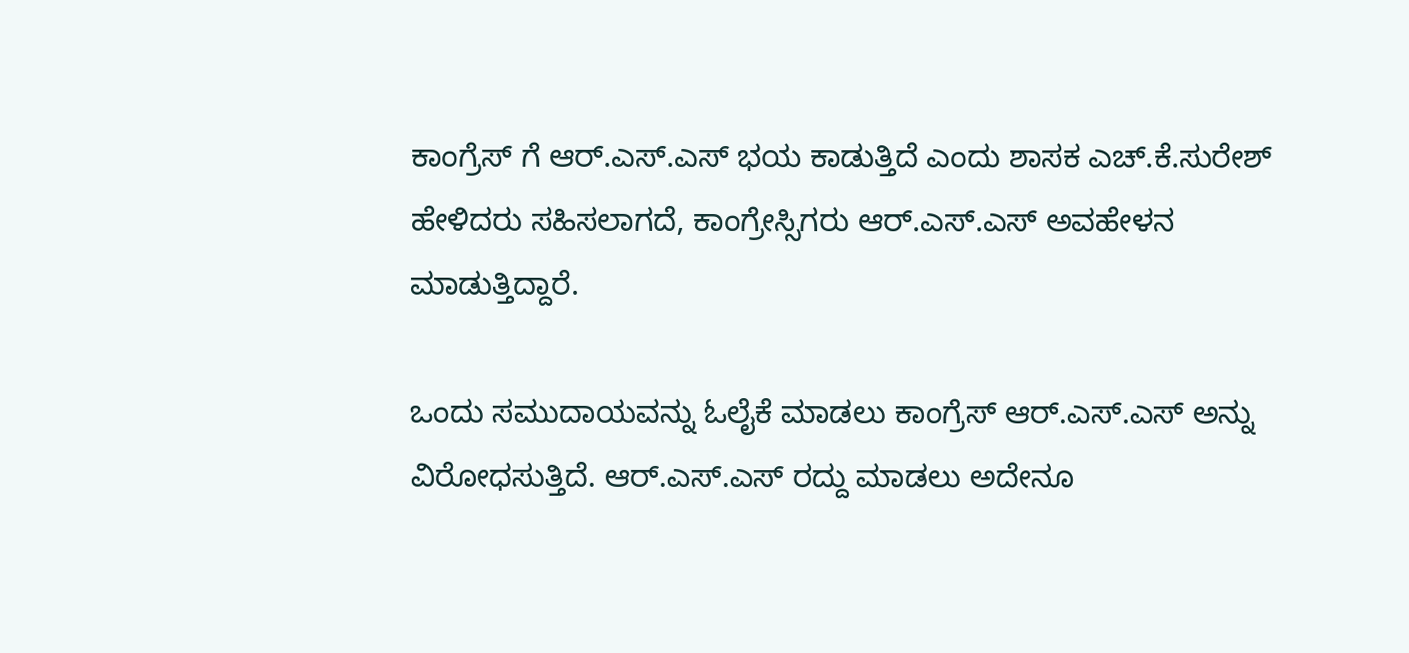ಕಾಂಗ್ರೆಸ್ ಗೆ ಆರ್.ಎಸ್.ಎಸ್ ಭಯ ಕಾಡುತ್ತಿದೆ ಎಂದು ಶಾಸಕ ಎಚ್.ಕೆ.ಸುರೇಶ್ ಹೇಳಿದರು ಸಹಿಸಲಾಗದೆ, ಕಾಂಗ್ರೇಸ್ಸಿಗರು ಆರ್.ಎಸ್.ಎಸ್ ಅವಹೇಳನ ಮಾಡುತ್ತಿದ್ದಾರೆ.

ಒಂದು ಸಮುದಾಯವನ್ನು ಓಲೈಕೆ ಮಾಡಲು ಕಾಂಗ್ರೆಸ್ ಆರ್.ಎಸ್.ಎಸ್ ಅನ್ನು ವಿರೋಧಸುತ್ತಿದೆ. ಆರ್.ಎಸ್.ಎಸ್ ರದ್ದು ಮಾಡಲು ಅದೇನೂ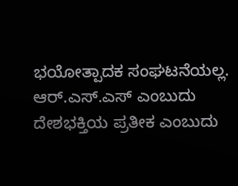ಭಯೋತ್ಪಾದಕ ಸಂಘಟನೆಯಲ್ಲ. ಆರ್.ಎಸ್.ಎ‌ಸ್ ಎಂಬುದು ದೇಶಭಕ್ತಿಯ ಪ್ರತೀಕ ಎಂಬುದು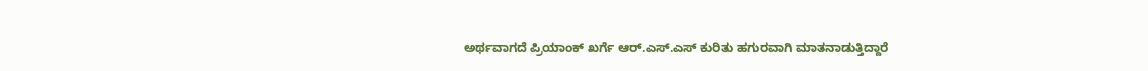ಅರ್ಥವಾಗದೆ ಪ್ರಿಯಾಂಕ್ ಖರ್ಗೆ ಆರ್.ಎಸ್.ಎಸ್ ಕುರಿತು ಹಗುರವಾಗಿ ಮಾತನಾಡುತ್ತಿದ್ದಾರೆ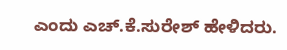ಎಂದು ಎಚ್.ಕೆ.ಸುರೇಶ್ ಹೇಳಿದರು.